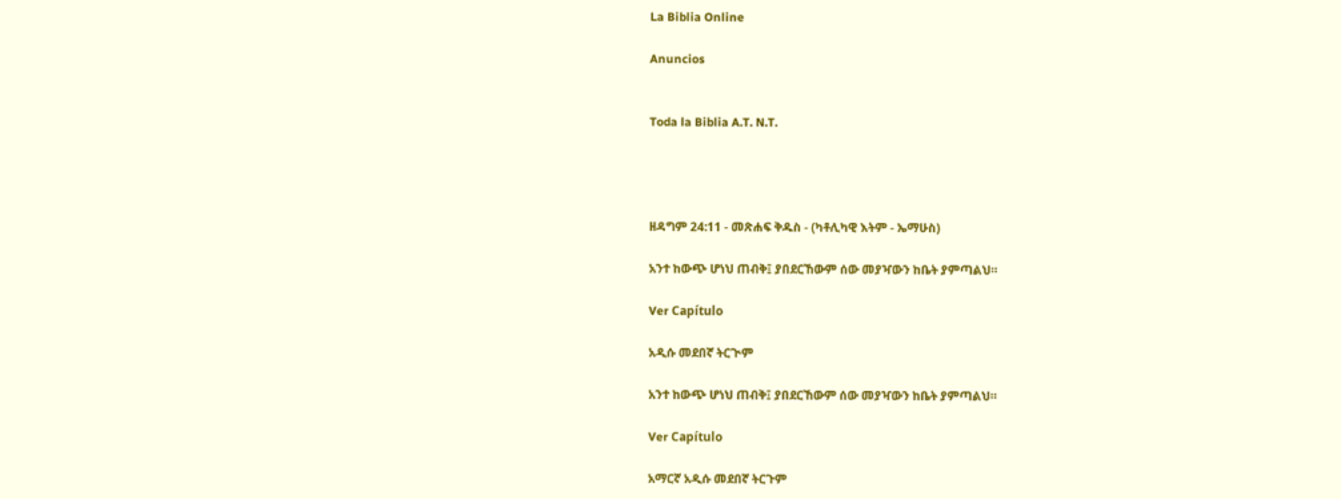La Biblia Online

Anuncios


Toda la Biblia A.T. N.T.




ዘዳግም 24:11 - መጽሐፍ ቅዱስ - (ካቶሊካዊ እትም - ኤማሁስ)

አንተ ከውጭ ሆነህ ጠብቅ፤ ያበደርኸውም ሰው መያዣውን ከቤት ያምጣልህ።

Ver Capítulo

አዲሱ መደበኛ ትርጒም

አንተ ከውጭ ሆነህ ጠብቅ፤ ያበደርኸውም ሰው መያዣውን ከቤት ያምጣልህ።

Ver Capítulo

አማርኛ አዲሱ መደበኛ ትርጉም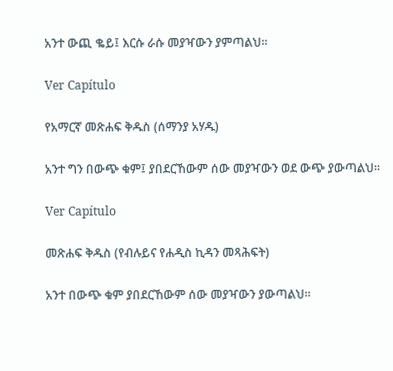አንተ ውጪ ቈይ፤ እርሱ ራሱ መያዣውን ያምጣልህ።

Ver Capítulo

የአማርኛ መጽሐፍ ቅዱስ (ሰማንያ አሃዱ)

አንተ ግን በውጭ ቁም፤ ያበደርኸውም ሰው መያዣውን ወደ ውጭ ያውጣልህ።

Ver Capítulo

መጽሐፍ ቅዱስ (የብሉይና የሐዲስ ኪዳን መጻሕፍት)

አንተ በውጭ ቁም ያበደርኸውም ሰው መያዣውን ያውጣልህ።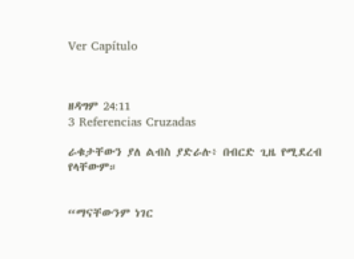Ver Capítulo



ዘዳግም 24:11
3 Referencias Cruzadas

ራቁታቸውን ያለ ልብስ ያድራሉ፥ በብርድ ጊዜ የሚደረብ የላቸውም።


“ማናቸውንም ነገር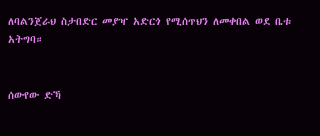ለባልንጀራህ ስታበድር መያዣ አድርጎ የሚሰጥህን ለመቀበል ወደ ቤቱ አትግባ።


ሰውየው ድኻ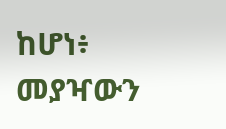ከሆነ፥ መያዣውን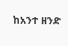ከአንተ ዘንድ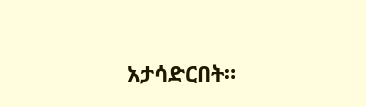አታሳድርበት።